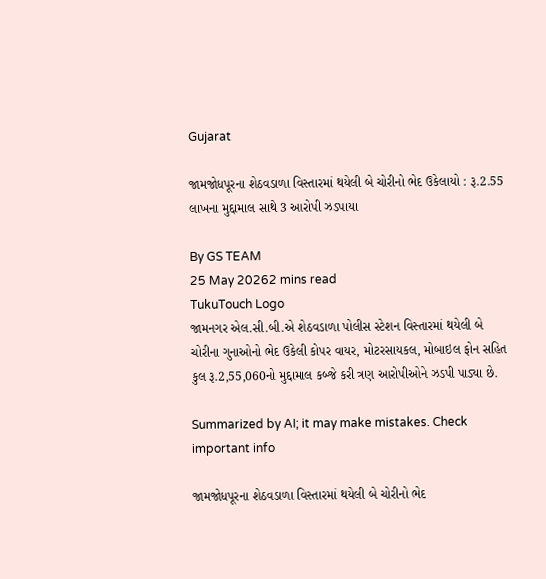Gujarat

જામજોધપૂરના શેઠવડાળા વિસ્તારમાં થયેલી બે ચોરીનો ભેદ ઉકેલાયો : રૂ.2.55 લાખના મુદ્દામાલ સાથે 3 આરોપી ઝડપાયા

By GS TEAM
25 May 20262 mins read
TukuTouch Logo
જામનગર એલ.સી.બી.એ શેઠવડાળા પોલીસ સ્ટેશન વિસ્તારમાં થયેલી બે ચોરીના ગુનાઓનો ભેદ ઉકેલી કોપર વાયર, મોટરસાયકલ, મોબાઇલ ફોન સહિત કુલ રૂ.2,55,060નો મુદ્દામાલ કબ્જે કરી ત્રણ આરોપીઓને ઝડપી પાડ્યા છે.

Summarized by AI; it may make mistakes. Check important info

જામજોધપૂરના શેઠવડાળા વિસ્તારમાં થયેલી બે ચોરીનો ભેદ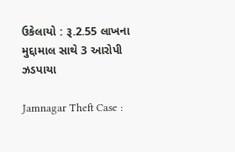ઉકેલાયો : રૂ.2.55 લાખના મુદ્દામાલ સાથે 3 આરોપી ઝડપાયા

Jamnagar Theft Case :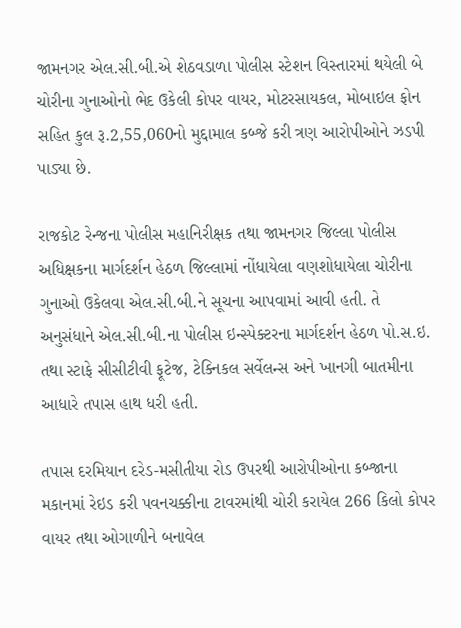જામનગર એલ.સી.બી.એ શેઠવડાળા પોલીસ સ્ટેશન વિસ્તારમાં થયેલી બે ચોરીના ગુનાઓનો ભેદ ઉકેલી કોપર વાયર, મોટરસાયકલ, મોબાઇલ ફોન સહિત કુલ રૂ.2,55,060નો મુદ્દામાલ કબ્જે કરી ત્રણ આરોપીઓને ઝડપી પાડ્યા છે.

રાજકોટ રેન્જના પોલીસ મહાનિરીક્ષક તથા જામનગર જિલ્લા પોલીસ અધિક્ષકના માર્ગદર્શન હેઠળ જિલ્લામાં નોંધાયેલા વણશોધાયેલા ચોરીના ગુનાઓ ઉકેલવા એલ.સી.બી.ને સૂચના આપવામાં આવી હતી. તે અનુસંધાને એલ.સી.બી.ના પોલીસ ઇન્સ્પેક્ટરના માર્ગદર્શન હેઠળ પો.સ.ઇ. તથા સ્ટાફે સીસીટીવી ફૂટેજ, ટેક્નિકલ સર્વેલન્સ અને ખાનગી બાતમીના આધારે તપાસ હાથ ધરી હતી.

તપાસ દરમિયાન દરેડ-મસીતીયા રોડ ઉપરથી આરોપીઓના કબ્જાના મકાનમાં રેઇડ કરી પવનચક્કીના ટાવરમાંથી ચોરી કરાયેલ 266 કિલો કોપર વાયર તથા ઓગાળીને બનાવેલ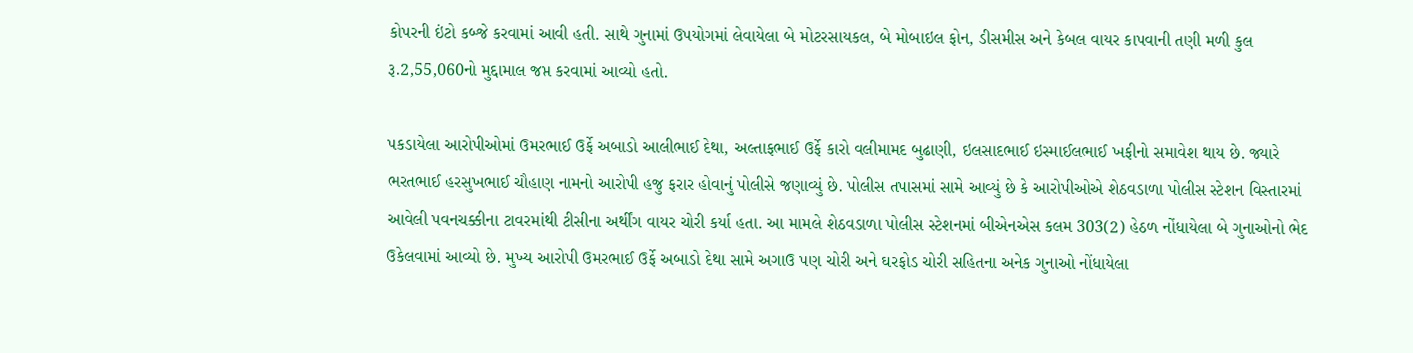કોપરની ઇંટો કબ્જે કરવામાં આવી હતી. સાથે ગુનામાં ઉપયોગમાં લેવાયેલા બે મોટરસાયકલ, બે મોબાઇલ ફોન, ડીસમીસ અને કેબલ વાયર કાપવાની તણી મળી કુલ રૂ.2,55,060નો મુદ્દામાલ જપ્ત કરવામાં આવ્યો હતો.

પકડાયેલા આરોપીઓમાં ઉમરભાઈ ઉર્ફે અબાડો આલીભાઈ દેથા, અલ્તાફભાઈ ઉર્ફે કારો વલીમામદ બુઢાણી, ઇલસાદભાઈ ઇસ્માઈલભાઈ ખફીનો સમાવેશ થાય છે. જ્યારે ભરતભાઈ હરસુખભાઈ ચૌહાણ નામનો આરોપી હજુ ફરાર હોવાનું પોલીસે જણાવ્યું છે. પોલીસ તપાસમાં સામે આવ્યું છે કે આરોપીઓએ શેઠવડાળા પોલીસ સ્ટેશન વિસ્તારમાં આવેલી પવનચક્કીના ટાવરમાંથી ટીસીના અર્થીંગ વાયર ચોરી કર્યા હતા. આ મામલે શેઠવડાળા પોલીસ સ્ટેશનમાં બીએનએસ કલમ 303(2) હેઠળ નોંધાયેલા બે ગુનાઓનો ભેદ ઉકેલવામાં આવ્યો છે. મુખ્ય આરોપી ઉમરભાઈ ઉર્ફે અબાડો દેથા સામે અગાઉ પણ ચોરી અને ઘરફોડ ચોરી સહિતના અનેક ગુનાઓ નોંધાયેલા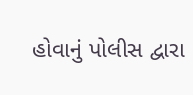હોવાનું પોલીસ દ્વારા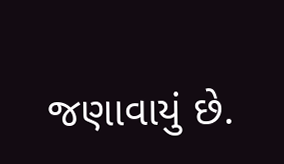જણાવાયું છે.